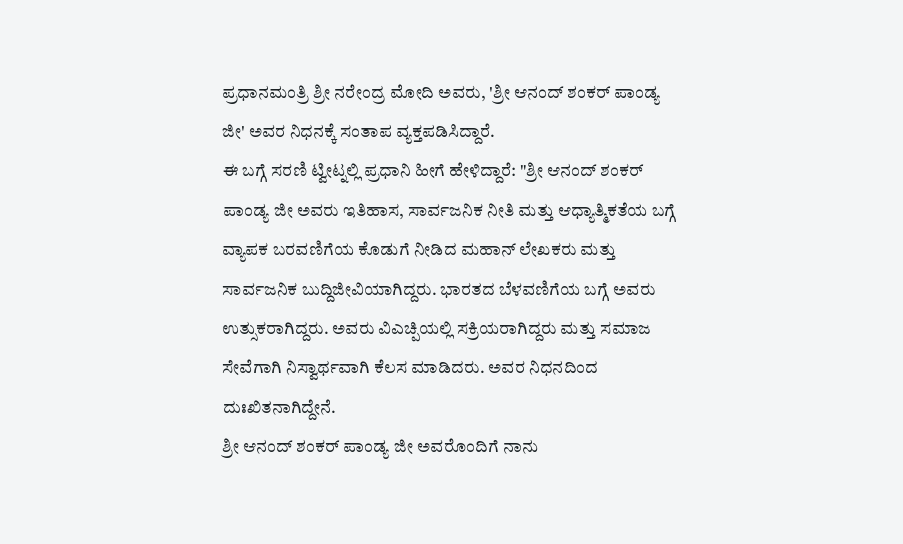ಪ್ರಧಾನಮಂತ್ರಿ ಶ್ರೀ ನರೇಂದ್ರ ಮೋದಿ ಅವರು, 'ಶ್ರೀ ಆನಂದ್ ಶಂಕರ್ ಪಾಂಡ್ಯ ಜೀ' ಅವರ ನಿಧನಕ್ಕೆ ಸಂತಾಪ ವ್ಯಕ್ತಪಡಿಸಿದ್ದಾರೆ.
ಈ ಬಗ್ಗೆ ಸರಣಿ ಟ್ವೀಟ್ನಲ್ಲಿ ಪ್ರಧಾನಿ ಹೀಗೆ ಹೇಳಿದ್ದಾರೆ: "ಶ್ರೀ ಆನಂದ್ ಶಂಕರ್ ಪಾಂಡ್ಯ ಜೀ ಅವರು ಇತಿಹಾಸ, ಸಾರ್ವಜನಿಕ ನೀತಿ ಮತ್ತು ಆಧ್ಯಾತ್ಮಿಕತೆಯ ಬಗ್ಗೆ ವ್ಯಾಪಕ ಬರವಣಿಗೆಯ ಕೊಡುಗೆ ನೀಡಿದ ಮಹಾನ್ ಲೇಖಕರು ಮತ್ತು ಸಾರ್ವಜನಿಕ ಬುದ್ದಿಜೀವಿಯಾಗಿದ್ದರು. ಭಾರತದ ಬೆಳವಣಿಗೆಯ ಬಗ್ಗೆ ಅವರು ಉತ್ಸುಕರಾಗಿದ್ದರು. ಅವರು ವಿಎಚ್ಪಿಯಲ್ಲಿ ಸಕ್ರಿಯರಾಗಿದ್ದರು ಮತ್ತು ಸಮಾಜ ಸೇವೆಗಾಗಿ ನಿಸ್ವಾರ್ಥವಾಗಿ ಕೆಲಸ ಮಾಡಿದರು. ಅವರ ನಿಧನದಿಂದ ದುಃಖಿತನಾಗಿದ್ದೇನೆ.
ಶ್ರೀ ಆನಂದ್ ಶಂಕರ್ ಪಾಂಡ್ಯ ಜೀ ಅವರೊಂದಿಗೆ ನಾನು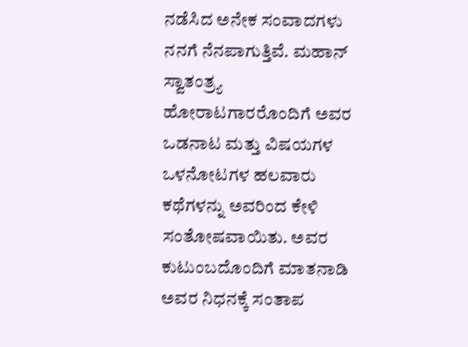ನಡೆಸಿದ ಅನೇಕ ಸಂವಾದಗಳು ನನಗೆ ನೆನಪಾಗುತ್ತಿವೆ. ಮಹಾನ್ ಸ್ವಾತಂತ್ರ್ಯ ಹೋರಾಟಗಾರರೊಂದಿಗೆ ಅವರ ಒಡನಾಟ ಮತ್ತು ವಿಷಯಗಳ ಒಳನೋಟಗಳ ಹಲವಾರು ಕಥೆಗಳನ್ನು ಅವರಿಂದ ಕೇಳಿ ಸಂತೋಷವಾಯಿತು. ಅವರ ಕುಟುಂಬದೊಂದಿಗೆ ಮಾತನಾಡಿ ಅವರ ನಿಧನಕ್ಕೆ ಸಂತಾಪ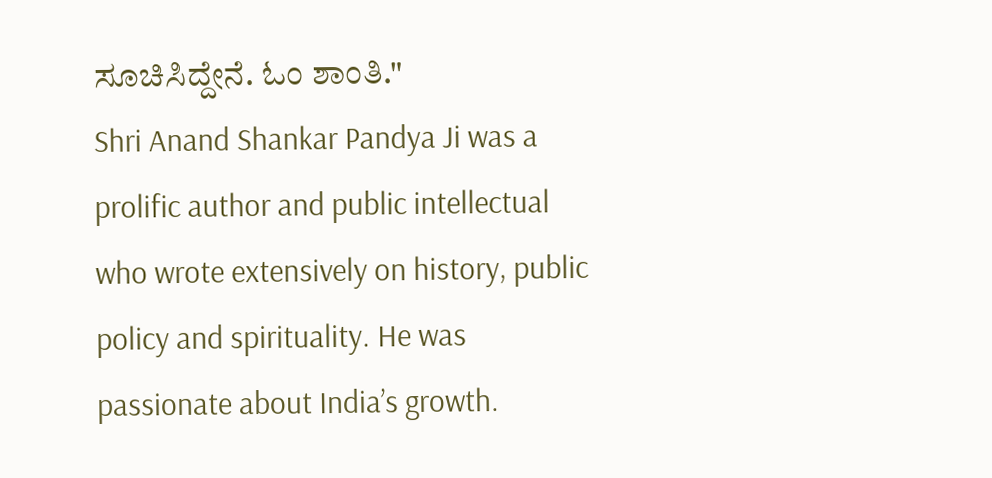ಸೂಚಿಸಿದ್ದೇನೆ. ಓಂ ಶಾಂತಿ."
Shri Anand Shankar Pandya Ji was a prolific author and public intellectual who wrote extensively on history, public policy and spirituality. He was passionate about India’s growth.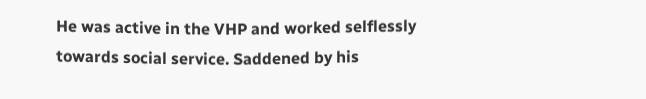He was active in the VHP and worked selflessly towards social service. Saddened by his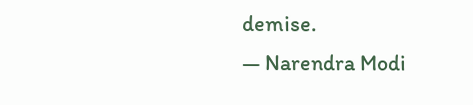demise.
— Narendra Modi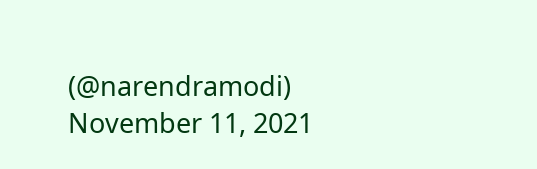(@narendramodi) November 11, 2021